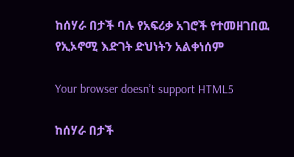ከሰሃራ በታች ባሉ የአፍሪቃ አገሮች የተመዘገበዉ የኢኦኖሚ እድገት ድህነትን አልቀነሰም

Your browser doesn’t support HTML5

ከሰሃራ በታች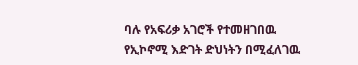ባሉ የአፍሪቃ አገሮች የተመዘገበዉ የኢኮኖሚ እድገት ድህነትን በሚፈለገዉ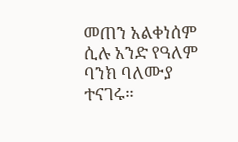መጠን አልቀነሰም ሲሉ አንድ የዓለም ባንክ ባለሙያ ተናገሩ።